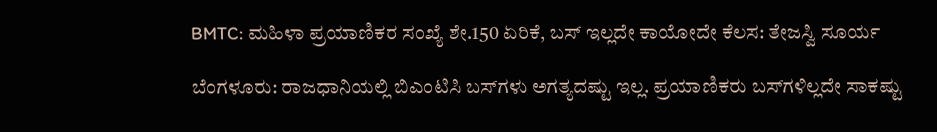BMTC: ಮಹಿಳಾ ಪ್ರಯಾಣಿಕರ ಸಂಖ್ಯೆ ಶೇ.150 ಏರಿಕೆ, ಬಸ್ ಇಲ್ಲದೇ ಕಾಯೋದೇ ಕೆಲಸ: ತೇಜಸ್ವಿ ಸೂರ್ಯ

ಬೆಂಗಳೂರು: ರಾಜಧಾನಿಯಲ್ಲಿ ಬಿಎಂಟಿಸಿ ಬಸ್‌ಗಳು ಅಗತ್ಯದಷ್ಟು ಇಲ್ಲ. ಪ್ರಯಾಣಿಕರು ಬಸ್‌ಗಳಿಲ್ಲದೇ ಸಾಕಷ್ಟು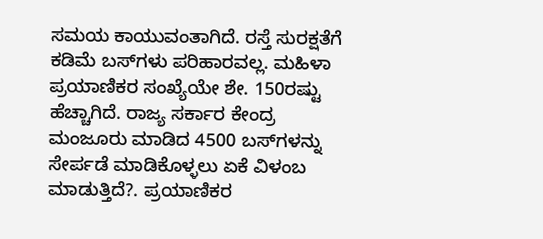ಸಮಯ ಕಾಯುವಂತಾಗಿದೆ. ರಸ್ತೆ ಸುರಕ್ಷತೆಗೆ ಕಡಿಮೆ ಬಸ್‌ಗಳು ಪರಿಹಾರವಲ್ಲ. ಮಹಿಳಾ ಪ್ರಯಾಣಿಕರ ಸಂಖ್ಯೆಯೇ ಶೇ. 150ರಷ್ಟು ಹೆಚ್ಚಾಗಿದೆ. ರಾಜ್ಯ ಸರ್ಕಾರ ಕೇಂದ್ರ ಮಂಜೂರು ಮಾಡಿದ 4500 ಬಸ್‌ಗಳನ್ನು ಸೇರ್ಪಡೆ ಮಾಡಿಕೊಳ್ಳಲು ಏಕೆ ವಿಳಂಬ ಮಾಡುತ್ತಿದೆ?. ಪ್ರಯಾಣಿಕರ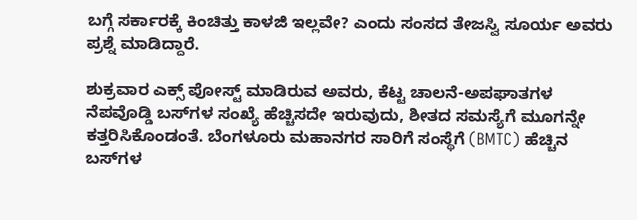ಬಗ್ಗೆ ಸರ್ಕಾರಕ್ಕೆ ಕಿಂಚಿತ್ತು ಕಾಳಜಿ ಇಲ್ಲವೇ? ಎಂದು ಸಂಸದ ತೇಜಸ್ವಿ ಸೂರ್ಯ ಅವರು ಪ್ರಶ್ನೆ ಮಾಡಿದ್ದಾರೆ.

ಶುಕ್ರವಾರ ಎಕ್ಸ್‌ ಪೋಸ್ಟ್ ಮಾಡಿರುವ ಅವರು, ಕೆಟ್ಟ ಚಾಲನೆ-ಅಪಘಾತಗಳ ನೆಪವೊಡ್ಡಿ ಬಸ್‌ಗಳ ಸಂಖ್ಯೆ ಹೆಚ್ಚಿಸದೇ ಇರುವುದು, ಶೀತದ ಸಮಸ್ಯೆಗೆ ಮೂಗನ್ನೇ ಕತ್ತರಿಸಿಕೊಂಡಂತೆ. ಬೆಂಗಳೂರು ಮಹಾನಗರ ಸಾರಿಗೆ ಸಂಸ್ಥೆಗೆ (BMTC) ಹೆಚ್ಚಿನ ಬಸ್‌ಗಳ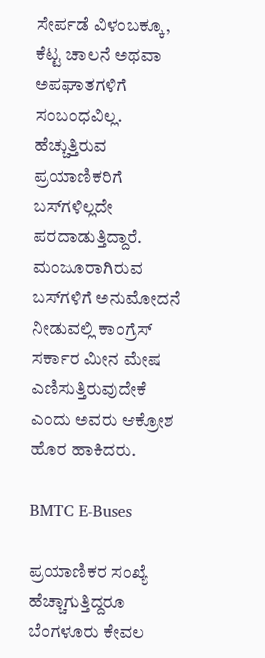ಸೇರ್ಪಡೆ ವಿಳಂಬಕ್ಕೂ, ಕೆಟ್ಟ ಚಾಲನೆ ಅಥವಾ ಅಪಘಾತಗಳಿಗೆ ಸಂಬಂಧವಿಲ್ಲ. ಹೆಚ್ಚುತ್ತಿರುವ ಪ್ರಯಾಣಿಕರಿಗೆ ಬಸ್‌ಗಳಿಲ್ಲದೇ ಪರದಾಡುತ್ತಿದ್ದಾರೆ. ಮಂಜೂರಾಗಿರುವ ಬಸ್‌ಗಳಿಗೆ ಅನುಮೋದನೆ ನೀಡುವಲ್ಲಿ ಕಾಂಗ್ರೆಸ್ ಸರ್ಕಾರ ಮೀನ ಮೇಷ ಎಣಿಸುತ್ತಿರುವುದೇಕೆ ಎಂದು ಅವರು ಆಕ್ರೋಶ ಹೊರ ಹಾಕಿದರು.

BMTC E-Buses

ಪ್ರಯಾಣಿಕರ ಸಂಖ್ಯೆ ಹೆಚ್ಚಾಗುತ್ತಿದ್ದರೂ ಬೆಂಗಳೂರು ಕೇವಲ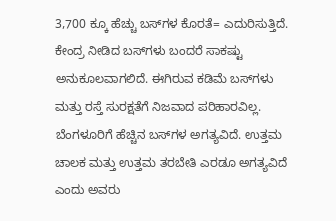3,700 ಕ್ಕೂ ಹೆಚ್ಚು ಬಸ್‌ಗಳ ಕೊರತೆ= ಎದುರಿಸುತ್ತಿದೆ. ಕೇಂದ್ರ ನೀಡಿದ ಬಸ್‌ಗಳು ಬಂದರೆ ಸಾಕಷ್ಟು ಅನುಕೂಲವಾಗಲಿದೆ. ಈಗಿರುವ ಕಡಿಮೆ ಬಸ್‌ಗಳು ಮತ್ತು ರಸ್ತೆ ಸುರಕ್ಷತೆಗೆ ನಿಜವಾದ ಪರಿಹಾರವಿಲ್ಲ. ಬೆಂಗಳೂರಿಗೆ ಹೆಚ್ಚಿನ ಬಸ್‌ಗಳ ಅಗತ್ಯವಿದೆ. ಉತ್ತಮ ಚಾಲಕ ಮತ್ತು ಉತ್ತಮ ತರಬೇತಿ ಎರಡೂ ಅಗತ್ಯವಿದೆ ಎಂದು ಅವರು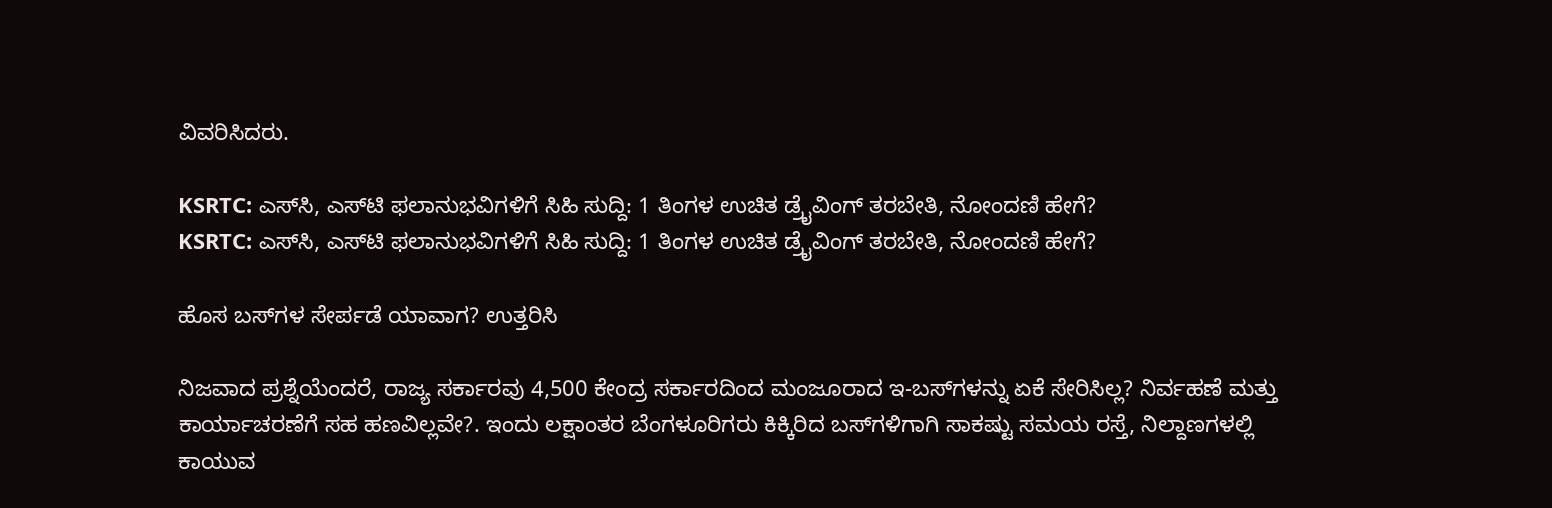ವಿವರಿಸಿದರು.

KSRTC: ಎಸ್‌ಸಿ, ಎಸ್‌ಟಿ ಫಲಾನುಭವಿಗಳಿಗೆ ಸಿಹಿ ಸುದ್ದಿ: 1 ತಿಂಗಳ ಉಚಿತ ಡ್ರೈವಿಂಗ್ ತರಬೇತಿ, ನೋಂದಣಿ ಹೇಗೆ?
KSRTC: ಎಸ್‌ಸಿ, ಎಸ್‌ಟಿ ಫಲಾನುಭವಿಗಳಿಗೆ ಸಿಹಿ ಸುದ್ದಿ: 1 ತಿಂಗಳ ಉಚಿತ ಡ್ರೈವಿಂಗ್ ತರಬೇತಿ, ನೋಂದಣಿ ಹೇಗೆ?

ಹೊಸ ಬಸ್‌ಗಳ ಸೇರ್ಪಡೆ ಯಾವಾಗ? ಉತ್ತರಿಸಿ

ನಿಜವಾದ ಪ್ರಶ್ನೆಯೆಂದರೆ, ರಾಜ್ಯ ಸರ್ಕಾರವು 4,500 ಕೇಂದ್ರ ಸರ್ಕಾರದಿಂದ ಮಂಜೂರಾದ ಇ-ಬಸ್‌ಗಳನ್ನು ಏಕೆ ಸೇರಿಸಿಲ್ಲ? ನಿರ್ವಹಣೆ ಮತ್ತು ಕಾರ್ಯಾಚರಣೆಗೆ ಸಹ ಹಣವಿಲ್ಲವೇ?. ಇಂದು ಲಕ್ಷಾಂತರ ಬೆಂಗಳೂರಿಗರು ಕಿಕ್ಕಿರಿದ ಬಸ್‌ಗಳಿಗಾಗಿ ಸಾಕಷ್ಟು ಸಮಯ ರಸ್ತೆ, ನಿಲ್ದಾಣಗಳಲ್ಲಿ ಕಾಯುವ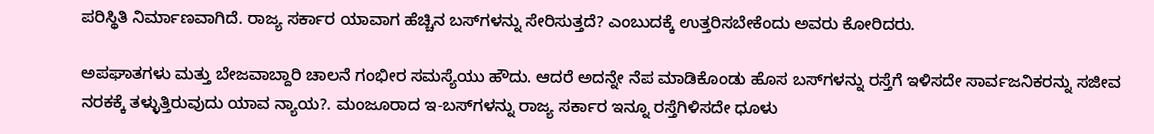ಪರಿಸ್ಥಿತಿ ನಿರ್ಮಾಣವಾಗಿದೆ. ರಾಜ್ಯ ಸರ್ಕಾರ ಯಾವಾಗ ಹೆಚ್ಚಿನ ಬಸ್‌ಗಳನ್ನು ಸೇರಿಸುತ್ತದೆ? ಎಂಬುದಕ್ಕೆ ಉತ್ತರಿಸಬೇಕೆಂದು ಅವರು ಕೋರಿದರು.

ಅಪಘಾತಗಳು ಮತ್ತು ಬೇಜವಾಬ್ದಾರಿ ಚಾಲನೆ ಗಂಭೀರ ಸಮಸ್ಯೆಯು ಹೌದು. ಆದರೆ ಅದನ್ನೇ ನೆಪ ಮಾಡಿಕೊಂಡು ಹೊಸ ಬಸ್‌ಗಳನ್ನು ರಸ್ತೆಗೆ ಇಳಿಸದೇ ಸಾರ್ವಜನಿಕರನ್ನು ಸಜೀವ ನರಕಕ್ಕೆ ತಳ್ಳುತ್ತಿರುವುದು ಯಾವ ನ್ಯಾಯ?. ಮಂಜೂರಾದ ಇ-ಬಸ್‌ಗಳನ್ನು ರಾಜ್ಯ ಸರ್ಕಾರ ಇನ್ನೂ ರಸ್ತೆಗಿಳಿಸದೇ ಧೂಳು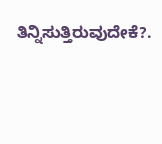ತಿನ್ನಿಸುತ್ತಿರುವುದೇಕೆ?.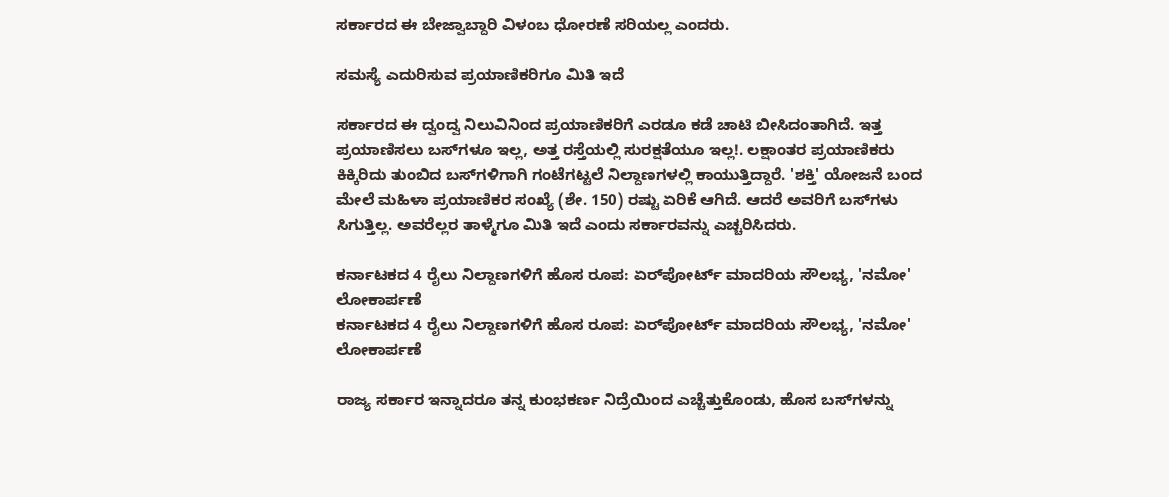ಸರ್ಕಾರದ ಈ ಬೇಜ್ವಾಬ್ದಾರಿ ವಿಳಂಬ ಧೋರಣೆ ಸರಿಯಲ್ಲ ಎಂದರು.

ಸಮಸ್ಯೆ ಎದುರಿಸುವ ಪ್ರಯಾಣಿಕರಿಗೂ ಮಿತಿ ಇದೆ

ಸರ್ಕಾರದ ಈ ದ್ವಂದ್ವ ನಿಲುವಿನಿಂದ ಪ್ರಯಾಣಿಕರಿಗೆ ಎರಡೂ ಕಡೆ ಚಾಟಿ ಬೀಸಿದಂತಾಗಿದೆ. ಇತ್ತ ಪ್ರಯಾಣಿಸಲು ಬಸ್‌ಗಳೂ ಇಲ್ಲ, ಅತ್ತ ರಸ್ತೆಯಲ್ಲಿ ಸುರಕ್ಷತೆಯೂ ಇಲ್ಲ!. ಲಕ್ಷಾಂತರ ಪ್ರಯಾಣಿಕರು ಕಿಕ್ಕಿರಿದು ತುಂಬಿದ ಬಸ್‌ಗಳಿಗಾಗಿ ಗಂಟೆಗಟ್ಟಲೆ ನಿಲ್ದಾಣಗಳಲ್ಲಿ ಕಾಯುತ್ತಿದ್ದಾರೆ. 'ಶಕ್ತಿ' ಯೋಜನೆ ಬಂದ ಮೇಲೆ ಮಹಿಳಾ ಪ್ರಯಾಣಿಕರ ಸಂಖ್ಯೆ (ಶೇ. 150) ರಷ್ಟು ಏರಿಕೆ ಆಗಿದೆ. ಆದರೆ ಅವರಿಗೆ ಬಸ್‌ಗಳು ಸಿಗುತ್ತಿಲ್ಲ. ಅವರೆಲ್ಲರ ತಾಳ್ಮೆಗೂ ಮಿತಿ ಇದೆ ಎಂದು ಸರ್ಕಾರವನ್ನು ಎಚ್ಚರಿಸಿದರು.

ಕರ್ನಾಟಕದ 4 ರೈಲು ನಿಲ್ದಾಣಗಳಿಗೆ ಹೊಸ ರೂಪ: ಏರ್‌ಪೋರ್ಟ್ ಮಾದರಿಯ ಸೌಲಭ್ಯ, 'ನಮೋ' ಲೋಕಾರ್ಪಣೆ
ಕರ್ನಾಟಕದ 4 ರೈಲು ನಿಲ್ದಾಣಗಳಿಗೆ ಹೊಸ ರೂಪ: ಏರ್‌ಪೋರ್ಟ್ ಮಾದರಿಯ ಸೌಲಭ್ಯ, 'ನಮೋ' ಲೋಕಾರ್ಪಣೆ

ರಾಜ್ಯ ಸರ್ಕಾರ ಇನ್ನಾದರೂ ತನ್ನ ಕುಂಭಕರ್ಣ ನಿದ್ರೆಯಿಂದ ಎಚ್ಚೆತ್ತುಕೊಂಡು, ಹೊಸ ಬಸ್‌ಗಳನ್ನು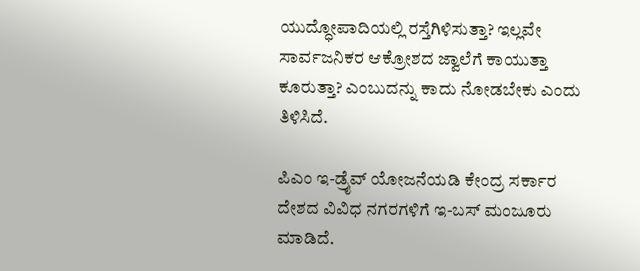ಯುದ್ಧೋಪಾದಿಯಲ್ಲಿ ರಸ್ತೆಗಿಳಿಸುತ್ತಾ? ಇಲ್ಲವೇ ಸಾರ್ವಜನಿಕರ ಆಕ್ರೋಶದ ಜ್ವಾಲೆಗೆ ಕಾಯುತ್ತಾ ಕೂರುತ್ತಾ? ಎಂಬುದನ್ನು ಕಾದು ನೋಡಬೇಕು ಎಂದು ತಿಳಿಸಿದೆ.

ಪಿಎಂ ಇ-ಡ್ರೈವ್ ಯೋಜನೆಯಡಿ ಕೇಂದ್ರ ಸರ್ಕಾರ ದೇಶದ ವಿವಿಧ ನಗರಗಳಿಗೆ ಇ-ಬಸ್ ಮಂಜೂರು ಮಾಡಿದೆ.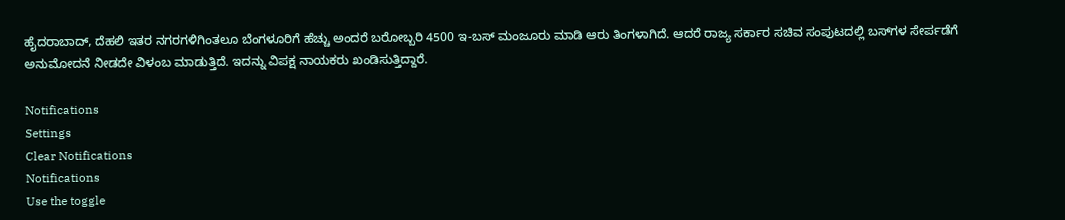ಹೈದರಾಬಾದ್, ದೆಹಲಿ ಇತರ ನಗರಗಳಿಗಿಂತಲೂ ಬೆಂಗಳೂರಿಗೆ ಹೆಚ್ಚು ಅಂದರೆ ಬರೋಬ್ಬರಿ 4500 ಇ-ಬಸ್‌ ಮಂಜೂರು ಮಾಡಿ ಆರು ತಿಂಗಳಾಗಿದೆ. ಆದರೆ ರಾಜ್ಯ ಸರ್ಕಾರ ಸಚಿವ ಸಂಪುಟದಲ್ಲಿ ಬಸ್‌ಗಳ ಸೇರ್ಪಡೆಗೆ ಅನುಮೋದನೆ ನೀಡದೇ ವಿಳಂಬ ಮಾಡುತ್ತಿದೆ. ಇದನ್ನು ವಿಪಕ್ಷ ನಾಯಕರು ಖಂಡಿಸುತ್ತಿದ್ದಾರೆ.

Notifications
Settings
Clear Notifications
Notifications
Use the toggle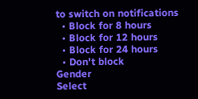to switch on notifications
  • Block for 8 hours
  • Block for 12 hours
  • Block for 24 hours
  • Don't block
Gender
Select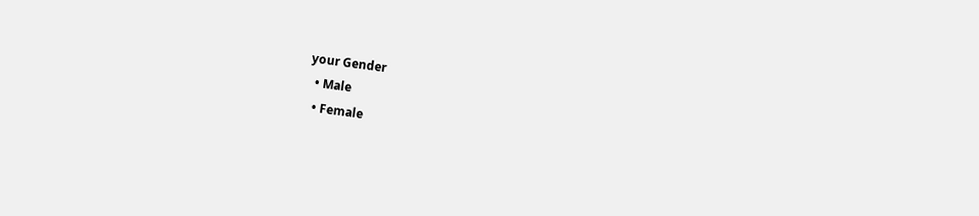your Gender
  • Male
  • Female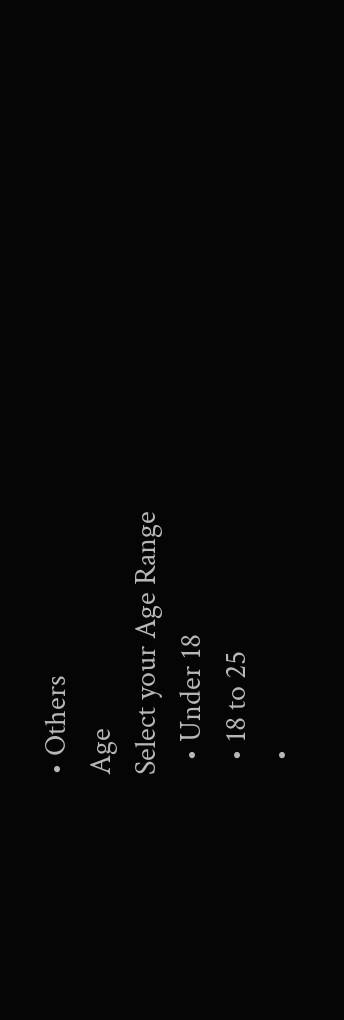• Others
Age
Select your Age Range
  • Under 18
  • 18 to 25
  •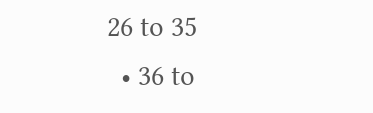26 to 35
  • 36 to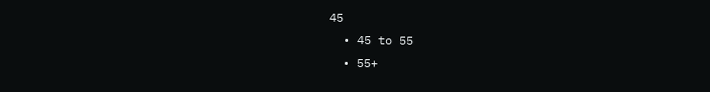45
  • 45 to 55
  • 55+